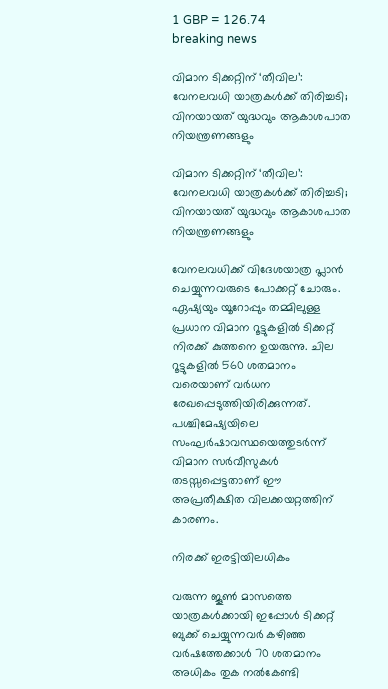1 GBP = 126.74
breaking news

വിമാന ടിക്കറ്റിന് ‘തീവില’: വേനലവധി യാത്രകള്‍ക്ക് തിരിച്ചടി; വിനയായത് യുദ്ധവും ആകാശപാത നിയന്ത്രണങ്ങളും

വിമാന ടിക്കറ്റിന് ‘തീവില’: വേനലവധി യാത്രകള്‍ക്ക് തിരിച്ചടി; വിനയായത് യുദ്ധവും ആകാശപാത നിയന്ത്രണങ്ങളും

വേനലവധിക്ക് വിദേശയാത്ര പ്ലാന്‍ ചെയ്യുന്നവരുടെ പോക്കറ്റ് ചോരും. ഏഷ്യയും യൂറോപ്പും തമ്മിലുള്ള പ്രധാന വിമാന റൂട്ടുകളില്‍ ടിക്കറ്റ് നിരക്ക് കുത്തനെ ഉയരുന്നു. ചില റൂട്ടുകളില്‍ 560 ശതമാനം വരെയാണ് വര്‍ധന രേഖപ്പെടുത്തിയിരിക്കുന്നത്. പശ്ചിമേഷ്യയിലെ സംഘര്‍ഷാവസ്ഥയെത്തുടര്‍ന്ന് വിമാന സര്‍വീസുകള്‍ തടസ്സപ്പെട്ടതാണ് ഈ അപ്രതീക്ഷിത വിലക്കയറ്റത്തിന് കാരണം.

നിരക്ക് ഇരട്ടിയിലധികം

വരുന്ന ജൂണ്‍ മാസത്തെ യാത്രകള്‍ക്കായി ഇപ്പോള്‍ ടിക്കറ്റ് ബുക്ക് ചെയ്യുന്നവര്‍ കഴിഞ്ഞ വര്‍ഷത്തേക്കാള്‍ 70 ശതമാനം അധികം തുക നല്‍കേണ്ടി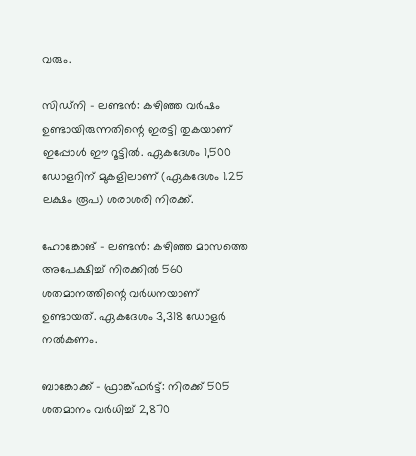വരും.

സിഡ്‌നി – ലണ്ടന്‍: കഴിഞ്ഞ വര്‍ഷം ഉണ്ടായിരുന്നതിന്റെ ഇരട്ടി തുകയാണ് ഇപ്പോള്‍ ഈ റൂട്ടില്‍. ഏകദേശം 1,500 ഡോളറിന് മുകളിലാണ് (ഏകദേശം 1.25 ലക്ഷം രൂപ) ശരാശരി നിരക്ക്.

ഹോങ്കോങ് – ലണ്ടന്‍: കഴിഞ്ഞ മാസത്തെ അപേക്ഷിച്ച് നിരക്കില്‍ 560 ശതമാനത്തിന്റെ വര്‍ധനയാണ് ഉണ്ടായത്. ഏകദേശം 3,318 ഡോളര്‍ നല്‍കണം.

ബാങ്കോക്ക് – ഫ്രാങ്ക്ഫര്‍ട്ട്: നിരക്ക് 505 ശതമാനം വര്‍ധിച്ച് 2,870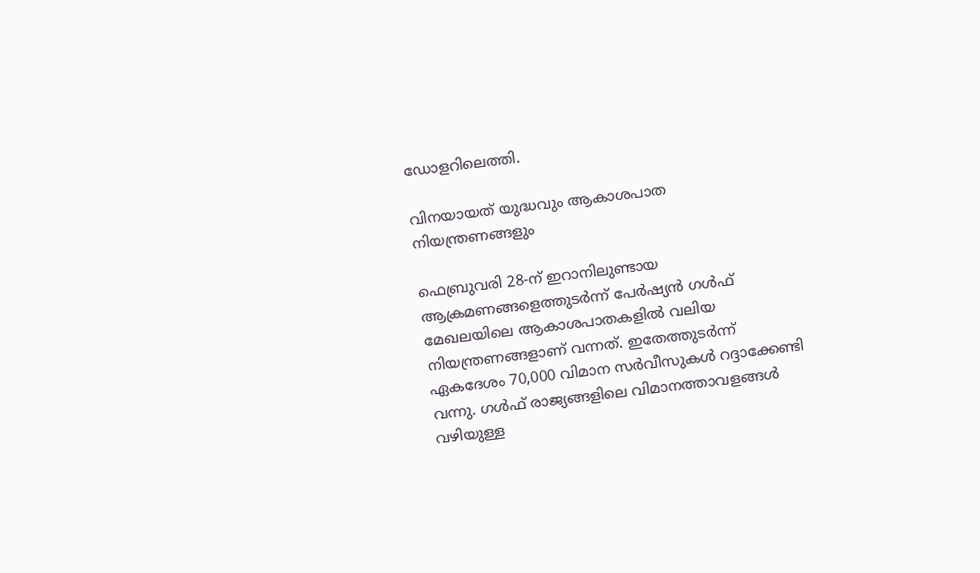ഡോളറിലെത്തി.

വിനയായത് യുദ്ധവും ആകാശപാത നിയന്ത്രണങ്ങളും

ഫെബ്രുവരി 28-ന് ഇറാനിലുണ്ടായ ആക്രമണങ്ങളെത്തുടര്‍ന്ന് പേര്‍ഷ്യന്‍ ഗള്‍ഫ് മേഖലയിലെ ആകാശപാതകളില്‍ വലിയ നിയന്ത്രണങ്ങളാണ് വന്നത്. ഇതേത്തുടര്‍ന്ന് ഏകദേശം 70,000 വിമാന സര്‍വീസുകള്‍ റദ്ദാക്കേണ്ടി വന്നു. ഗള്‍ഫ് രാജ്യങ്ങളിലെ വിമാനത്താവളങ്ങള്‍ വഴിയുള്ള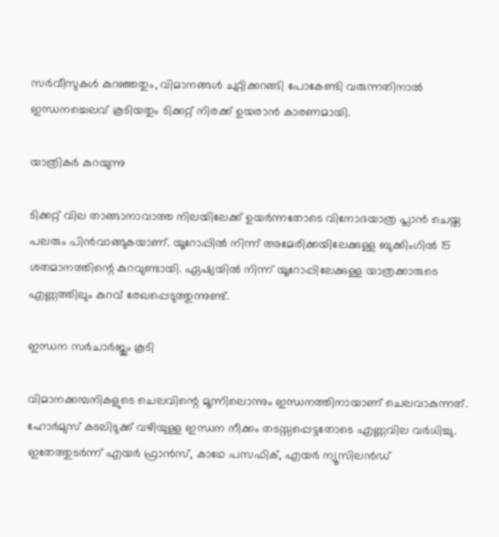സര്‍വീസുകള്‍ കുറഞ്ഞതും, വിമാനങ്ങള്‍ ചുറ്റിക്കറങ്ങി പോകേണ്ടി വരുന്നതിനാല്‍ ഇന്ധനച്ചെലവ് കൂടിയതും ടിക്കറ്റ് നിരക്ക് ഉയരാന്‍ കാരണമായി.

യാത്രികര്‍ കുറയുന്നു

ടിക്കറ്റ് വില താങ്ങാനാവാത്ത നിലയിലേക്ക് ഉയര്‍ന്നതോടെ വിനോദയാത്ര പ്ലാന്‍ ചെയ്ത പലരും പിന്‍വാങ്ങുകയാണ്. യൂറോപ്പില്‍ നിന്ന് അമേരിക്കയിലേക്കുള്ള ബുക്കിംഗില്‍ 15 ശതമാനത്തിന്റെ കുറവുണ്ടായി. ഏഷ്യയില്‍ നിന്ന് യൂറോപ്പിലേക്കുള്ള യാത്രക്കാരുടെ എണ്ണത്തിലും കുറവ് രേഖപ്പെടുത്തുന്നുണ്ട്.

ഇന്ധന സര്‍ചാര്‍ജും കൂടി

വിമാനക്കമ്പനികളുടെ ചെലവിന്റെ മൂന്നിലൊന്നും ഇന്ധനത്തിനായാണ് ചെലവാകുന്നത്. ഹോര്‍മുസ് കടലിടുക്ക് വഴിയുള്ള ഇന്ധന നീക്കം തടസ്സപ്പെട്ടതോടെ എണ്ണവില വര്‍ധിച്ചു. ഇതേത്തുടര്‍ന്ന് എയര്‍ ഫ്രാന്‍സ്, കാഥേ പസഫിക്, എയര്‍ ന്യൂസിലന്‍ഡ്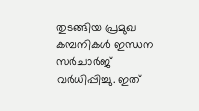തുടങ്ങിയ പ്രമുഖ കമ്പനികള്‍ ഇന്ധന സര്‍ചാര്‍ജ് വര്‍ധിപ്പിച്ചു. ഇത്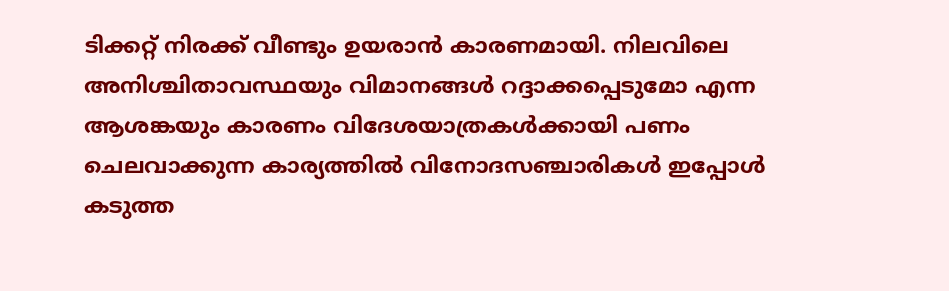ടിക്കറ്റ് നിരക്ക് വീണ്ടും ഉയരാന്‍ കാരണമായി. നിലവിലെ അനിശ്ചിതാവസ്ഥയും വിമാനങ്ങള്‍ റദ്ദാക്കപ്പെടുമോ എന്ന ആശങ്കയും കാരണം വിദേശയാത്രകള്‍ക്കായി പണം ചെലവാക്കുന്ന കാര്യത്തില്‍ വിനോദസഞ്ചാരികള്‍ ഇപ്പോള്‍ കടുത്ത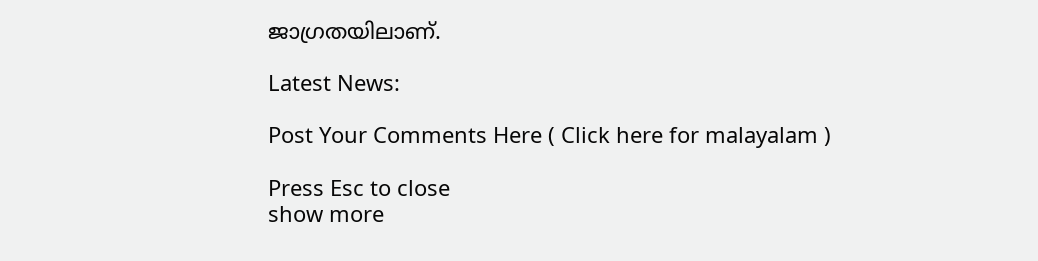ജാഗ്രതയിലാണ്.

Latest News:

Post Your Comments Here ( Click here for malayalam )

Press Esc to close
show more